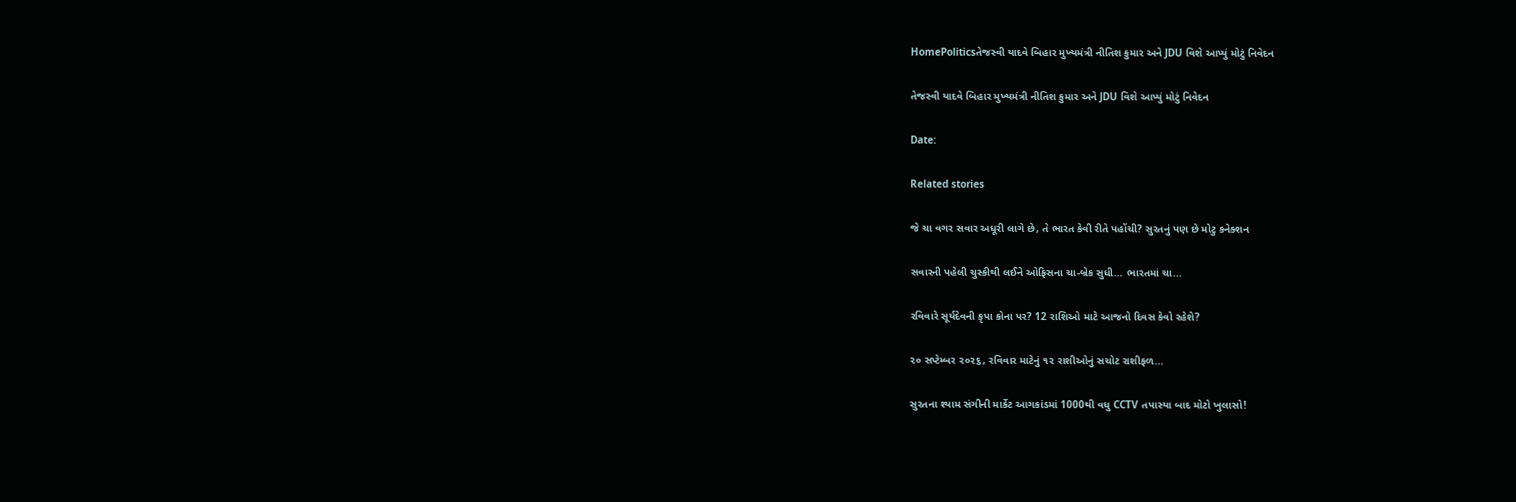HomePoliticsતેજસ્વી યાદવે બિહાર મુખ્યમંત્રી નીતિશ કુમાર અને JDU વિશે આપ્યું મોટું નિવેદન

તેજસ્વી યાદવે બિહાર મુખ્યમંત્રી નીતિશ કુમાર અને JDU વિશે આપ્યું મોટું નિવેદન

Date:

Related stories

જે ચા વગર સવાર અધૂરી લાગે છે, તે ભારત કેવી રીતે પહોંચી? સુરતનું પણ છે મોટુ કનેક્શન

સવારની પહેલી ચુસ્કીથી લઈને ઓફિસના ચા-બ્રેક સુધી… ભારતમાં ચા...

રવિવારે સૂર્યદેવની કૃપા કોના પર? 12 રાશિઓ માટે આજનો દિવસ કેવો રહેશે?

૨૦ સપ્ટેમ્બર ૨૦૨૬, રવિવાર માટેનું ૧૨ રાશીઓનું સચોટ રાશીફળ...

સુરતના શ્યામ સંગીની માર્કેટ આગકાંડમાં 1000થી વધુ CCTV તપાસ્યા બાદ મોટો ખુલાસો!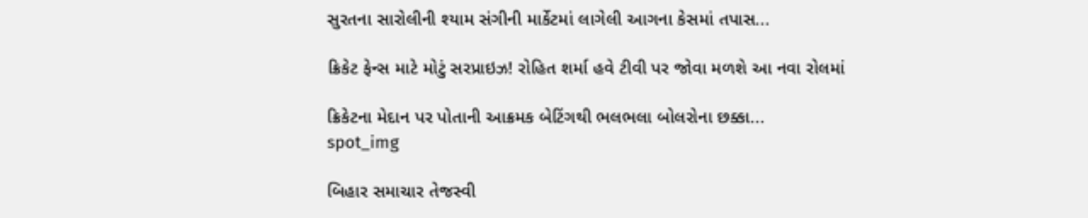સુરતના સારોલીની શ્યામ સંગીની માર્કેટમાં લાગેલી આગના કેસમાં તપાસ...

ક્રિકેટ ફેન્સ માટે મોટું સરપ્રાઇઝ! રોહિત શર્મા હવે ટીવી પર જોવા મળશે આ નવા રોલમાં

ક્રિકેટના મેદાન પર પોતાની આક્રમક બેટિંગથી ભલભલા બોલરોના છક્કા...
spot_img

બિહાર સમાચાર તેજસ્વી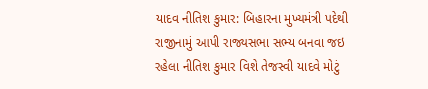યાદવ નીતિશ કુમાર: બિહારના મુખ્યમંત્રી પદેથી રાજીનામું આપી રાજ્યસભા સભ્ય બનવા જઇ રહેલા નીતિશ કુમાર વિશે તેજસ્વી યાદવે મોટું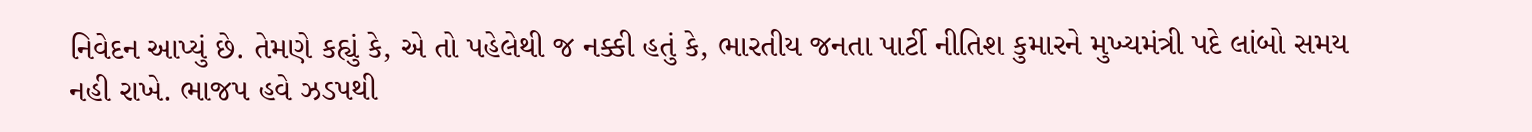નિવેદન આપ્યું છે. તેમણે કહ્યું કે, એ તો પહેલેથી જ નક્કી હતું કે, ભારતીય જનતા પાર્ટી નીતિશ કુમારને મુખ્યમંત્રી પદે લાંબો સમય નહી રાખે. ભાજપ હવે ઝડપથી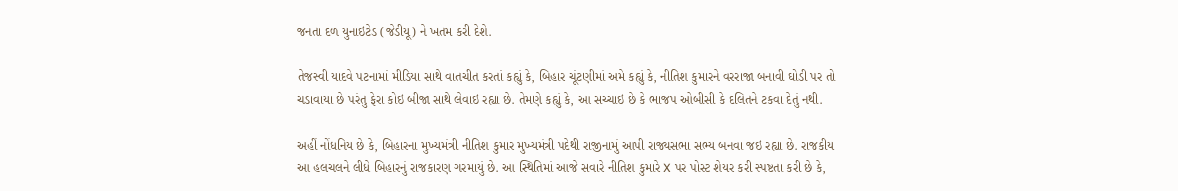જનતા દળ યુનાઇટેડ (જેડીયૂ) ને ખતમ કરી દેશે.

તેજસ્વી યાદવે પટનામાં મીડિયા સાથે વાતચીત કરતાં કહ્યું કે, બિહાર ચૂંટણીમાં અમે કહ્યું કે, નીતિશ કુમારને વરરાજા બનાવી ઘોડી પર તો ચડાવાયા છે પરંતુ ફેરા કોઇ બીજા સાથે લેવાઇ રહ્યા છે. તેમણે કહ્યું કે, આ સચ્ચાઇ છે કે ભાજપ ઓબીસી કે દલિતને ટકવા દેતું નથી.

અહીં નોંધનિય છે કે, બિહારના મુખ્યમંત્રી નીતિશ કુમાર મુખ્યમંત્રી પદેથી રાજીનામું આપી રાજ્યસભા સભ્ય બનવા જઇ રહ્યા છે. રાજકીય આ હલચલને લીધે બિહારનું રાજકારણ ગરમાયું છે. આ સ્થિતિમાં આજે સવારે નીતિશ કુમારે X પર પોસ્ટ શેયર કરી સ્પષ્ટતા કરી છે કે,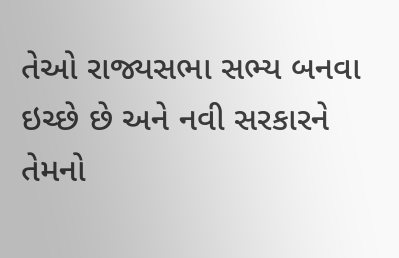તેઓ રાજ્યસભા સભ્ય બનવા ઇચ્છે છે અને નવી સરકારને તેમનો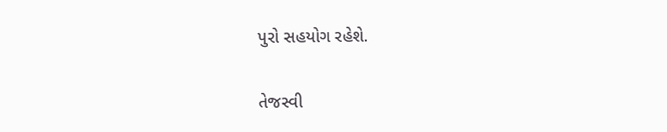પુરો સહયોગ રહેશે.

તેજસ્વી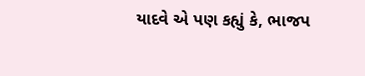યાદવે એ પણ કહ્યું કે, ભાજપ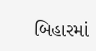બિહારમાં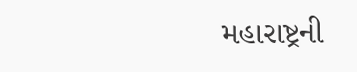મહારાષ્ટ્રની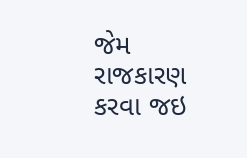જેમ રાજકારણ કરવા જઇ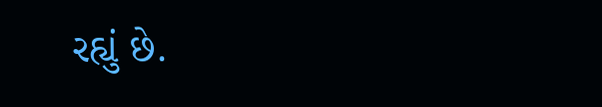રહ્યું છે.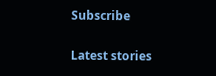Subscribe

Latest stories